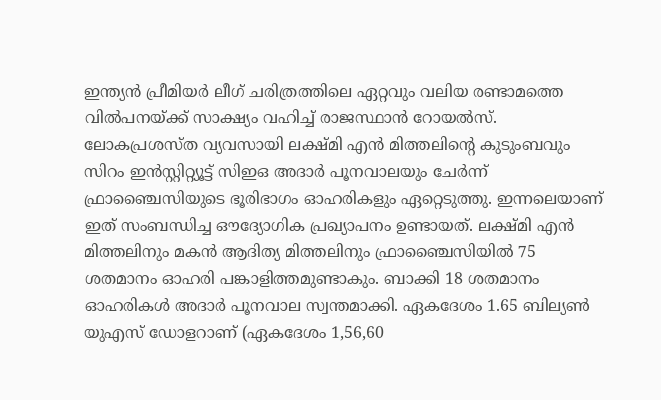ഇന്ത്യൻ പ്രീമിയർ ലീഗ് ചരിത്രത്തിലെ ഏറ്റവും വലിയ രണ്ടാമത്തെ വിൽപനയ്ക്ക് സാക്ഷ്യം വഹിച്ച് രാജസ്ഥാൻ റോയൽസ്. ലോകപ്രശസ്ത വ്യവസായി ലക്ഷ്മി എൻ മിത്തലിന്റെ കുടുംബവും സിറം ഇൻസ്റ്റിറ്റ്യൂട്ട് സിഇഒ അദാർ പൂനവാലയും ചേർന്ന് ഫ്രാഞ്ചൈസിയുടെ ഭൂരിഭാഗം ഓഹരികളും ഏറ്റെടുത്തു. ഇന്നലെയാണ് ഇത് സംബന്ധിച്ച ഔദ്യോഗിക പ്രഖ്യാപനം ഉണ്ടായത്. ലക്ഷ്മി എൻ മിത്തലിനും മകൻ ആദിത്യ മിത്തലിനും ഫ്രാഞ്ചൈസിയിൽ 75 ശതമാനം ഓഹരി പങ്കാളിത്തമുണ്ടാകും. ബാക്കി 18 ശതമാനം ഓഹരികൾ അദാർ പൂനവാല സ്വന്തമാക്കി. ഏകദേശം 1.65 ബില്യൺ യുഎസ് ഡോളറാണ് (ഏകദേശം 1,56,60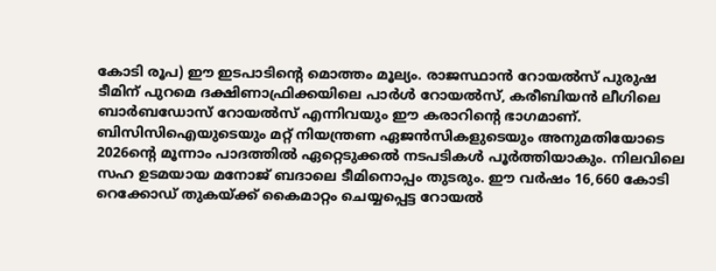കോടി രൂപ) ഈ ഇടപാടിന്റെ മൊത്തം മൂല്യം. രാജസ്ഥാൻ റോയൽസ് പുരുഷ ടീമിന് പുറമെ ദക്ഷിണാഫ്രിക്കയിലെ പാർൾ റോയൽസ്, കരീബിയൻ ലീഗിലെ ബാർബഡോസ് റോയൽസ് എന്നിവയും ഈ കരാറിന്റെ ഭാഗമാണ്.
ബിസിസിഐയുടെയും മറ്റ് നിയന്ത്രണ ഏജൻസികളുടെയും അനുമതിയോടെ 2026ന്റെ മൂന്നാം പാദത്തിൽ ഏറ്റെടുക്കൽ നടപടികൾ പൂർത്തിയാകും. നിലവിലെ സഹ ഉടമയായ മനോജ് ബദാലെ ടീമിനൊപ്പം തുടരും. ഈ വർഷം 16,660 കോടി റെക്കോഡ് തുകയ്ക്ക് കൈമാറ്റം ചെയ്യപ്പെട്ട റോയൽ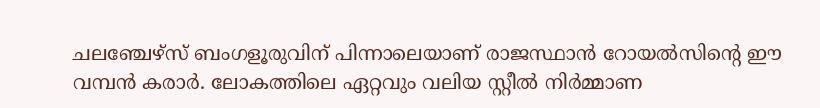ചലഞ്ചേഴ്സ് ബംഗളൂരുവിന് പിന്നാലെയാണ് രാജസ്ഥാൻ റോയൽസിന്റെ ഈ വമ്പൻ കരാർ. ലോകത്തിലെ ഏറ്റവും വലിയ സ്റ്റീൽ നിർമ്മാണ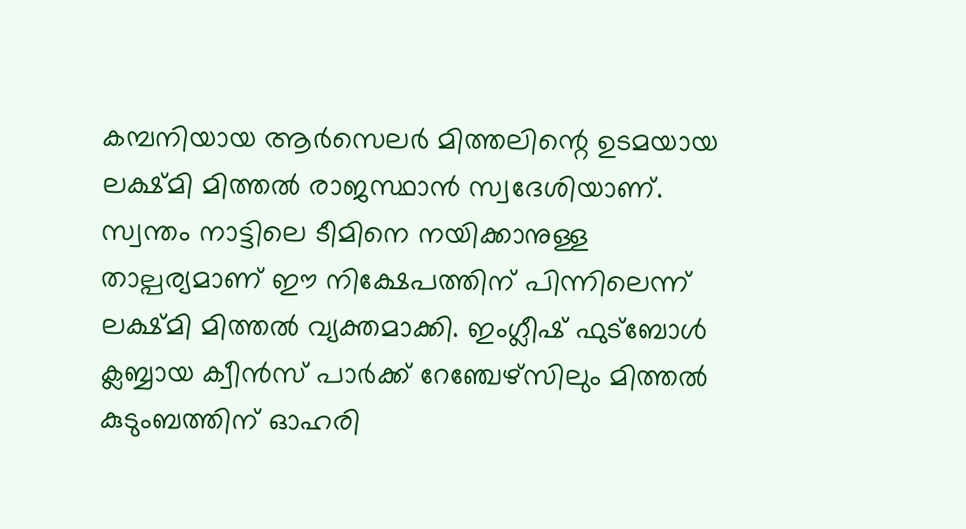കമ്പനിയായ ആർസെലർ മിത്തലിന്റെ ഉടമയായ ലക്ഷ്മി മിത്തൽ രാജസ്ഥാൻ സ്വദേശിയാണ്. സ്വന്തം നാട്ടിലെ ടീമിനെ നയിക്കാനുള്ള താല്പര്യമാണ് ഈ നിക്ഷേപത്തിന് പിന്നിലെന്ന് ലക്ഷ്മി മിത്തൽ വ്യക്തമാക്കി. ഇംഗ്ലീഷ് ഫുട്ബോൾ ക്ലബ്ബായ ക്വീൻസ് പാർക്ക് റേഞ്ചേഴ്സിലും മിത്തൽ കുടുംബത്തിന് ഓഹരി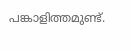പങ്കാളിത്തമുണ്ട്.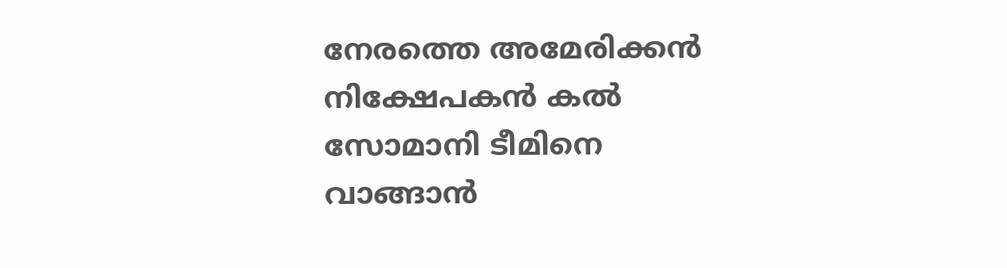നേരത്തെ അമേരിക്കൻ നിക്ഷേപകൻ കൽ സോമാനി ടീമിനെ വാങ്ങാൻ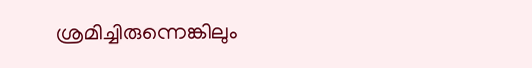ശ്രമിച്ചിരുന്നെങ്കിലും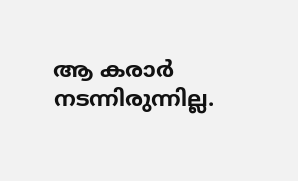ആ കരാർ നടന്നിരുന്നില്ല.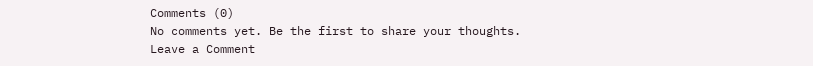Comments (0)
No comments yet. Be the first to share your thoughts.
Leave a Comment